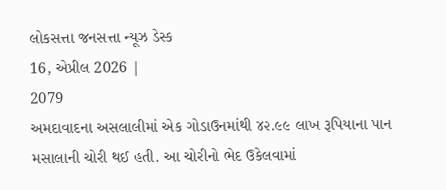લોકસત્તા જનસત્તા ન્યૂઝ ડેસ્ક
16, એપ્રીલ 2026 |
2079
અમદાવાદના અસલાલીમાં એક ગોડાઉનમાંથી ૪૨.૯૯ લાખ રૂપિયાના પાન મસાલાની ચોરી થઈ હતી. આ ચોરીનો ભેદ ઉકેલવામાં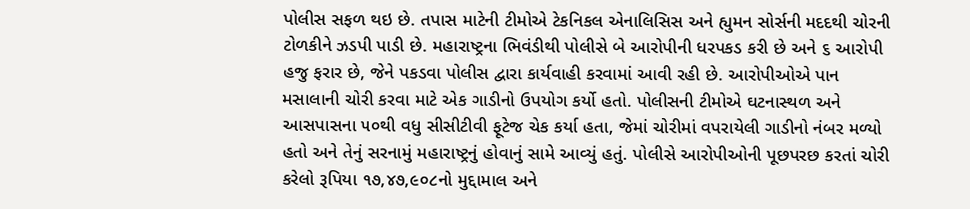પોલીસ સફળ થઇ છે. તપાસ માટેની ટીમોએ ટેકનિકલ એનાલિસિસ અને હ્યુમન સોર્સની મદદથી ચોરની ટોળકીને ઝડપી પાડી છે. મહારાષ્ટ્રના ભિવંડીથી પોલીસે બે આરોપીની ધરપકડ કરી છે અને ૬ આરોપી હજુ ફરાર છે, જેને પકડવા પોલીસ દ્વારા કાર્યવાહી કરવામાં આવી રહી છે. આરોપીઓએ પાન મસાલાની ચોરી કરવા માટે એક ગાડીનો ઉપયોગ કર્યો હતો. પોલીસની ટીમોએ ઘટનાસ્થળ અને આસપાસના ૫૦થી વધુ સીસીટીવી ફૂટેજ ચેક કર્યા હતા, જેમાં ચોરીમાં વપરાયેલી ગાડીનો નંબર મળ્યો હતો અને તેનું સરનામું મહારાષ્ટ્રનું હોવાનું સામે આવ્યું હતું. પોલીસે આરોપીઓની પૂછપરછ કરતાં ચોરી કરેલો રૂપિયા ૧૭,૪૭,૯૦૮નો મુદ્દામાલ અને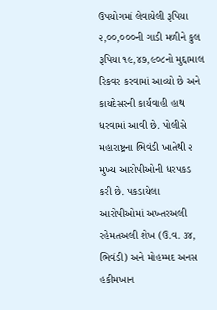ઉપયોગમાં લેવાયેલી રૂપિયા ૨,૦૦,૦૦૦ની ગાડી મળીને કુલ રૂપિયા ૧૯,૪૭,૯૦૮નો મુદ્દામાલ રિકવર કરવામાં આવ્યો છે અને કાયદેસરની કાર્યવાહી હાથ ધરવામાં આવી છે. પોલીસે મહારાષ્ટ્રના ભિવંડી ખાતેથી ૨ મુખ્ય આરોપીઓની ધરપકડ કરી છે. પકડાયેલા આરોપીઓમાં અખ્તરઅલી રહેમતઅલી શેખ (ઉ.વ. ૩૪, ભિવંડી) અને મોહમ્મદ અનસ હકીમખાન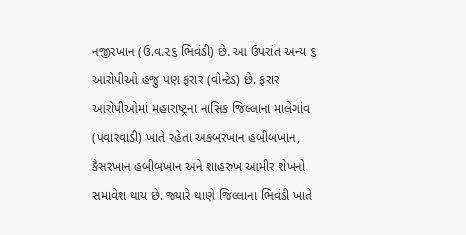નજીરખાન (ઉ.વ.૨૬ ભિવંડી) છે. આ ઉપરાંત અન્ય ૬ આરોપીઓ હજુ પણ ફરાર (વોન્ટેડ) છે. ફરાર આરોપીઓમાં મહારાષ્ટ્રના નાસિક જિલ્લાના માલેગાંવ (પવારવાડી) ખાતે રહેતા અકબરખાન હબીબખાન, કૈસરખાન હબીબખાન અને શાહરુખ આમીર શેખનો સમાવેશ થાય છે. જ્યારે થાણે જિલ્લાના ભિવંડી ખાતે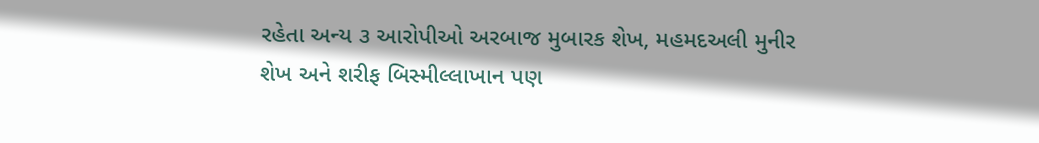રહેતા અન્ય ૩ આરોપીઓ અરબાજ મુબારક શેખ, મહમદઅલી મુનીર શેખ અને શરીફ બિસ્મીલ્લાખાન પણ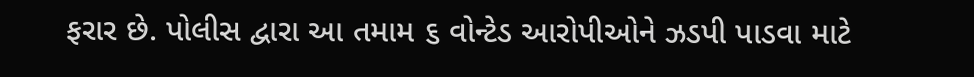ફરાર છે. પોલીસ દ્વારા આ તમામ ૬ વોન્ટેડ આરોપીઓને ઝડપી પાડવા માટે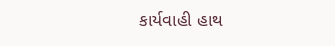કાર્યવાહી હાથ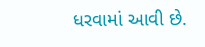ધરવામાં આવી છે.